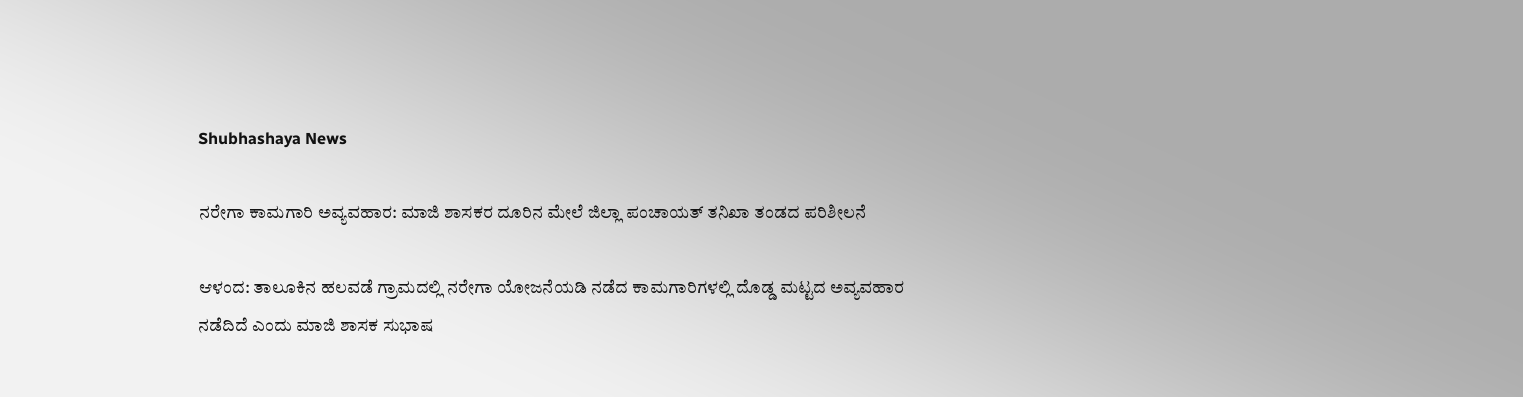Shubhashaya News

ನರೇಗಾ ಕಾಮಗಾರಿ ಅವ್ಯವಹಾರ: ಮಾಜಿ ಶಾಸಕರ ದೂರಿನ ಮೇಲೆ ಜಿಲ್ಲಾ ಪಂಚಾಯತ್ ತನಿಖಾ ತಂಡದ ಪರಿಶೀಲನೆ

ಆಳಂದ: ತಾಲೂಕಿನ ಹಲವಡೆ ಗ್ರಾಮದಲ್ಲಿ ನರೇಗಾ ಯೋಜನೆಯಡಿ ನಡೆದ ಕಾಮಗಾರಿಗಳಲ್ಲಿ ದೊಡ್ಡ ಮಟ್ಟದ ಅವ್ಯವಹಾರ ನಡೆದಿದೆ ಎಂದು ಮಾಜಿ ಶಾಸಕ ಸುಭಾಷ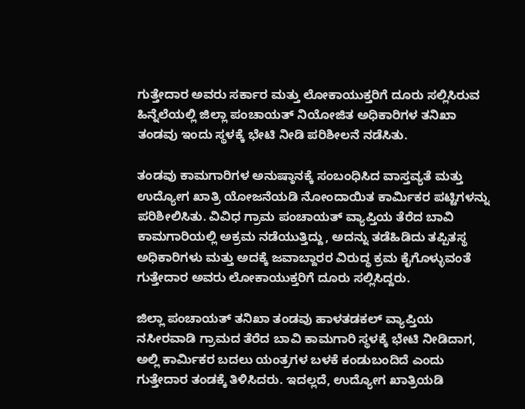ಗುತ್ತೇದಾರ ಅವರು ಸರ್ಕಾರ ಮತ್ತು ಲೋಕಾಯುಕ್ತರಿಗೆ ದೂರು ಸಲ್ಲಿಸಿರುವ ಹಿನ್ನೆಲೆಯಲ್ಲಿ ಜಿಲ್ಲಾ ಪಂಚಾಯತ್ ನಿಯೋಜಿತ ಅಧಿಕಾರಿಗಳ ತನಿಖಾ ತಂಡವು ಇಂದು ಸ್ಥಳಕ್ಕೆ ಭೇಟಿ ನೀಡಿ ಪರಿಶೀಲನೆ ನಡೆಸಿತು.

ತಂಡವು ಕಾಮಗಾರಿಗಳ ಅನುಷ್ಠಾನಕ್ಕೆ ಸಂಬಂಧಿಸಿದ ವಾಸ್ತವ್ಯತೆ ಮತ್ತು ಉದ್ಯೋಗ ಖಾತ್ರಿ ಯೋಜನೆಯಡಿ ನೋಂದಾಯಿತ ಕಾರ್ಮಿಕರ ಪಟ್ಟಿಗಳನ್ನು ಪರಿಶೀಲಿಸಿತು. ವಿವಿಧ ಗ್ರಾಮ ಪಂಚಾಯತ್ ವ್ಯಾಪ್ತಿಯ ತೆರೆದ ಬಾವಿ ಕಾಮಗಾರಿಯಲ್ಲಿ ಅಕ್ರಮ ನಡೆಯುತ್ತಿದ್ದು, ಅದನ್ನು ತಡೆಹಿಡಿದು ತಪ್ಪಿತಸ್ಥ ಅಧಿಕಾರಿಗಳು ಮತ್ತು ಅದಕ್ಕೆ ಜವಾಬ್ದಾರರ ವಿರುದ್ಧ ಕ್ರಮ ಕೈಗೊಳ್ಳುವಂತೆ ಗುತ್ತೇದಾರ ಅವರು ಲೋಕಾಯುಕ್ತರಿಗೆ ದೂರು ಸಲ್ಲಿಸಿದ್ದರು.

ಜಿಲ್ಲಾ ಪಂಚಾಯತ್ ತನಿಖಾ ತಂಡವು ಹಾಳತಡಕಲ್ ವ್ಯಾಪ್ತಿಯ ನಸೀರವಾಡಿ ಗ್ರಾಮದ ತೆರೆದ ಬಾವಿ ಕಾಮಗಾರಿ ಸ್ಥಳಕ್ಕೆ ಭೇಟಿ ನೀಡಿದಾಗ, ಅಲ್ಲಿ ಕಾರ್ಮಿಕರ ಬದಲು ಯಂತ್ರಗಳ ಬಳಕೆ ಕಂಡುಬಂದಿದೆ ಎಂದು ಗುತ್ತೇದಾರ ತಂಡಕ್ಕೆ ತಿಳಿಸಿದರು. ಇದಲ್ಲದೆ, ಉದ್ಯೋಗ ಖಾತ್ರಿಯಡಿ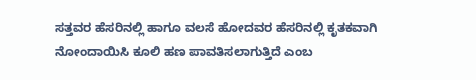ಸತ್ತವರ ಹೆಸರಿನಲ್ಲಿ ಹಾಗೂ ವಲಸೆ ಹೋದವರ ಹೆಸರಿನಲ್ಲಿ ಕೃತಕವಾಗಿ ನೋಂದಾಯಿಸಿ ಕೂಲಿ ಹಣ ಪಾವತಿಸಲಾಗುತ್ತಿದೆ ಎಂಬ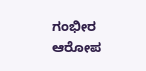ಗಂಭೀರ ಆರೋಪ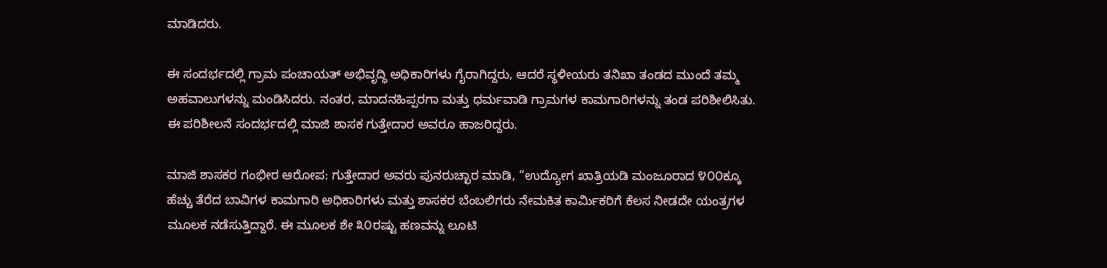ಮಾಡಿದರು.

ಈ ಸಂದರ್ಭದಲ್ಲಿ ಗ್ರಾಮ ಪಂಚಾಯತ್ ಅಭಿವೃದ್ಧಿ ಅಧಿಕಾರಿಗಳು ಗೈರಾಗಿದ್ದರು, ಆದರೆ ಸ್ಥಳೀಯರು ತನಿಖಾ ತಂಡದ ಮುಂದೆ ತಮ್ಮ ಅಹವಾಲುಗಳನ್ನು ಮಂಡಿಸಿದರು. ನಂತರ, ಮಾದನಹಿಪ್ಪರಗಾ ಮತ್ತು ಧರ್ಮವಾಡಿ ಗ್ರಾಮಗಳ ಕಾಮಗಾರಿಗಳನ್ನು ತಂಡ ಪರಿಶೀಲಿಸಿತು. ಈ ಪರಿಶೀಲನೆ ಸಂದರ್ಭದಲ್ಲಿ ಮಾಜಿ ಶಾಸಕ ಗುತ್ತೇದಾರ ಅವರೂ ಹಾಜರಿದ್ದರು.

ಮಾಜಿ ಶಾಸಕರ ಗಂಭೀರ ಆರೋಪ: ಗುತ್ತೇದಾರ ಅವರು ಪುನರುಚ್ಛಾರ ಮಾಡಿ, “ಉದ್ಯೋಗ ಖಾತ್ರಿಯಡಿ ಮಂಜೂರಾದ ೪೦೦ಕ್ಕೂ ಹೆಚ್ಚು ತೆರೆದ ಬಾವಿಗಳ ಕಾಮಗಾರಿ ಅಧಿಕಾರಿಗಳು ಮತ್ತು ಶಾಸಕರ ಬೆಂಬಲಿಗರು ನೇಮಕಿತ ಕಾರ್ಮಿಕರಿಗೆ ಕೆಲಸ ನೀಡದೇ ಯಂತ್ರಗಳ ಮೂಲಕ ನಡೆಸುತ್ತಿದ್ದಾರೆ. ಈ ಮೂಲಕ ಶೇ ೩೦ರಷ್ಟು ಹಣವನ್ನು ಲೂಟಿ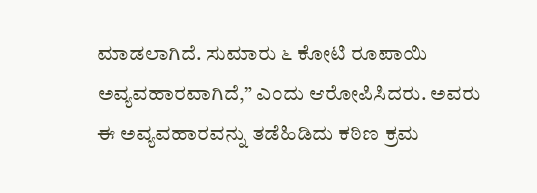ಮಾಡಲಾಗಿದೆ. ಸುಮಾರು ೬ ಕೋಟಿ ರೂಪಾಯಿ ಅವ್ಯವಹಾರವಾಗಿದೆ,” ಎಂದು ಆರೋಪಿಸಿದರು. ಅವರು ಈ ಅವ್ಯವಹಾರವನ್ನು ತಡೆಹಿಡಿದು ಕಠಿಣ ಕ್ರಮ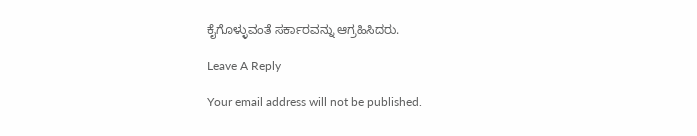ಕೈಗೊಳ್ಳುವಂತೆ ಸರ್ಕಾರವನ್ನು ಆಗ್ರಹಿಸಿದರು.

Leave A Reply

Your email address will not be published.